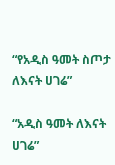“የአዲስ ዓመት ስጦታ ለእናት ሀገሬ”

“አዲስ ዓመት ለእናት ሀገሬ”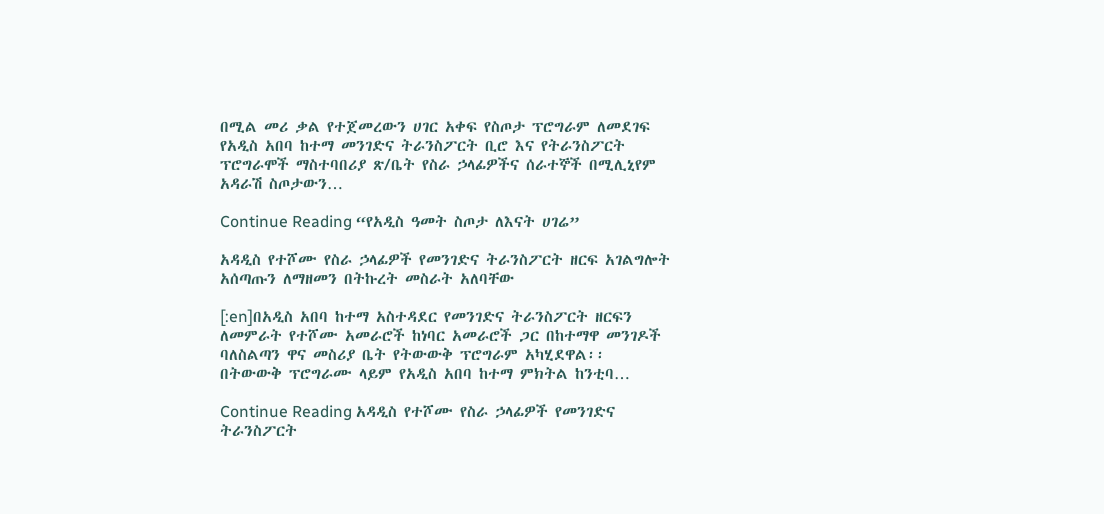በሚል መሪ ቃል የተጀመረውን ሀገር አቀፍ የስጦታ ፕሮግራም ለመደገፍ የአዲስ አበባ ከተማ መንገድና ትራንስፖርት ቢሮ እና የትራንስፖርት ፕሮግራሞች ማስተባበሪያ ጽ/ቤት የስራ ኃላፊዎችና ሰራተኞች በሚሊኒየም አዳራሽ ስጦታውን…

Continue Reading “የአዲስ ዓመት ስጦታ ለእናት ሀገሬ”

አዳዲስ የተሾሙ የስራ ኃላፊዎች የመንገድና ትራንስፖርት ዘርፍ አገልግሎት አሰጣጡን ለማዘመን በትኩረት መስራት አለባቸው

[:en]በአዲስ አበባ ከተማ አስተዳደር የመንገድና ትራንስፖርት ዘርፍን ለመምራት የተሾሙ አመራሮች ከነባር አመራሮች ጋር በከተማዋ መንገዶች ባለስልጣን ዋና መስሪያ ቤት የትውውቅ ፕሮግራም አካሂደዋል፡፡ በትውውቅ ፕሮግራሙ ላይም የአዲስ አበባ ከተማ ምክትል ከንቲባ…

Continue Reading አዳዲስ የተሾሙ የስራ ኃላፊዎች የመንገድና ትራንስፖርት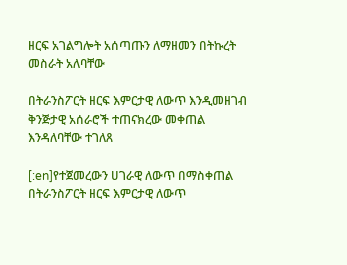ዘርፍ አገልግሎት አሰጣጡን ለማዘመን በትኩረት መስራት አለባቸው

በትራንስፖርት ዘርፍ እምርታዊ ለውጥ እንዲመዘገብ ቅንጅታዊ አሰራሮች ተጠናክረው መቀጠል እንዳለባቸው ተገለጸ

[:en]የተጀመረውን ሀገራዊ ለውጥ በማስቀጠል በትራንስፖርት ዘርፍ እምርታዊ ለውጥ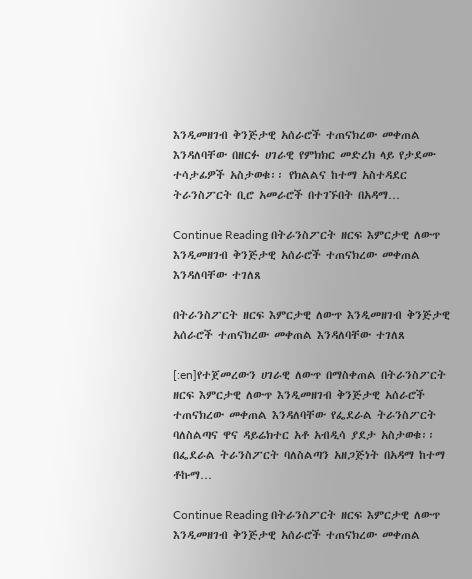እንዲመዘገብ ቅንጅታዊ አሰራሮች ተጠናክረው መቀጠል እንዳለባቸው በዘርፉ ሀገራዊ የምክክር መድረክ ላይ የታደሙ ተሳታፊዎች አስታወቁ፡፡ የክልልና ከተማ አስተዳደር ትራንስፖርት ቢሮ አመራሮች በተገኙበት በአዳማ…

Continue Reading በትራንስፖርት ዘርፍ እምርታዊ ለውጥ እንዲመዘገብ ቅንጅታዊ አሰራሮች ተጠናክረው መቀጠል እንዳለባቸው ተገለጸ

በትራንስፖርት ዘርፍ እምርታዊ ለውጥ እንዲመዘገብ ቅንጅታዊ አሰራሮች ተጠናክረው መቀጠል እንዳለባቸው ተገለጸ

[:en]የተጀመረውን ሀገራዊ ለውጥ በማስቀጠል በትራንስፖርት ዘርፍ እምርታዊ ለውጥ እንዲመዘገብ ቅንጅታዊ አሰራሮች ተጠናክረው መቀጠል እንዳለባቸው የፌደራል ትራንስፖርት ባለስልጣና ዋና ዳይሬክተር አቶ አብዲሳ ያደታ አስታወቁ፡፡ በፌደራል ትራንስፖርት ባለስልጣን አዘጋጅነት በአዳማ ከተማ ቶኩማ…

Continue Reading በትራንስፖርት ዘርፍ እምርታዊ ለውጥ እንዲመዘገብ ቅንጅታዊ አሰራሮች ተጠናክረው መቀጠል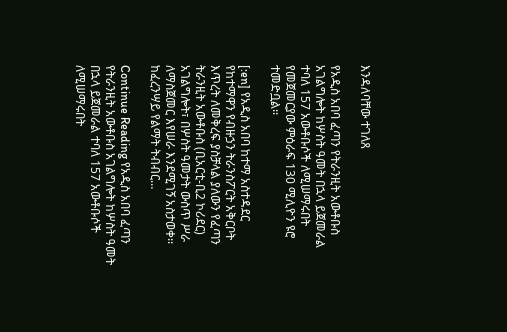እንዳለባቸው ተገለጸ

የአዲስ አበባ ፈጣን የትራንዚት አውቶቡስ አገልግሎት ከሦስት ዓመት በኋላ ይጀመራል ተባለ 157 አውቶቡሶች ለሚሠማሩበት የመጀመርያው ምዕራፍ 130 ሚሊዮን ዩሮ ተመድቧል፡፡

[:en] የአዲስ አበባ ከተማ አስተዳደር የከተማዋን የብዙኃን ትራንስፖርት አቅርቦት እጥረት ለመቅረፍ ያስቻላል ያለውን የፈጣን ትራንዚት አውቶቡስ (ቢአርቲ-ቢ2 ኮሪደር) አገልግሎት፣ በሦስት ዓመታት ውስጥ ሥራ ለማስጀመር እየሠራ እንደሚገኝ አስታወቀ፡፡ ከፈረንሣይ የልማት ትብብር…

Continue Reading የአዲስ አበባ ፈጣን የትራንዚት አውቶቡስ አገልግሎት ከሦስት ዓመት በኋላ ይጀመራል ተባለ 157 አውቶቡሶች ለሚሠማሩበት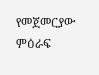የመጀመርያው ምዕራፍ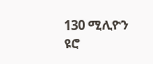130 ሚሊዮን ዩሮ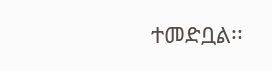ተመድቧል፡፡